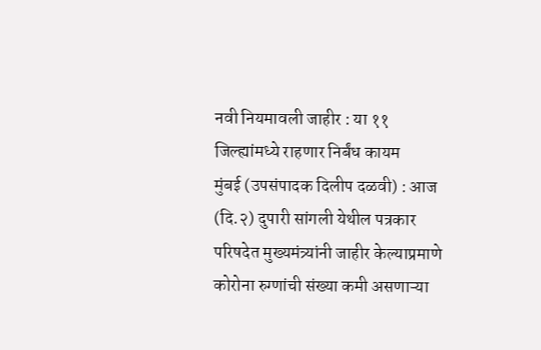नवी नियमावली जाहीर : या ११ जिल्ह्यांमध्ये राहणार निर्बंध कायम
मुंबई (उपसंपादक दिलीप दळवी) : आज (दि.२) दुपारी सांगली येथील पत्रकार परिषदेत मुख्यमंत्र्यांनी जाहीर केल्याप्रमाणे कोरोना रुग्णांची संख्या कमी असणाऱ्या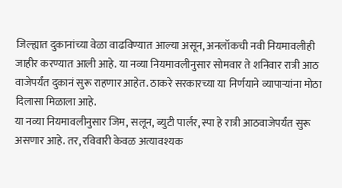जिल्ह्यात दुकानांच्या वेळा वाढविण्यात आल्या असून, अनलॉकची नवी नियमावलीही जाहीर करण्यात आली आहे. या नव्या नियमावलीनुसार सोमवार ते शनिवार रात्री आठ वाजेपर्यंत दुकानं सुरू राहणार आहेत. ठाकरे सरकारच्या या निर्णयाने व्यापाऱ्यांना मोठा दिलासा मिळाला आहे.
या नव्या नियमावलीनुसार जिम, सलून, ब्युटी पार्लर, स्पा हे रात्री आठवाजेपर्यंत सुरू असणार आहे. तर, रविवारी केवळ अत्यावश्यक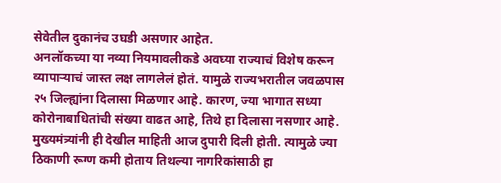सेवेतील दुकानंच उघडी असणार आहेत.
अनलॉकच्या या नव्या नियमावलीकडे अवघ्या राज्याचं विशेष करून व्यापाऱ्याचं जास्त लक्ष लागलेलं होतं. यामुळे राज्यभरातील जवळपास २५ जिल्ह्यांना दिलासा मिळणार आहे. कारण, ज्या भागात सध्या कोरोनाबाधितांची संख्या वाढत आहे, तिथे हा दिलासा नसणार आहे. मुख्यमंत्र्यांनी ही देखील माहिती आज दुपारी दिली होती. त्यामुळे ज्या ठिकाणी रूग्ण कमी होताय तिथल्या नागरिकांसाठी हा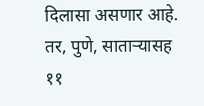दिलासा असणार आहे. तर, पुणे, साताऱ्यासह ११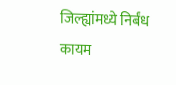जिल्ह्यांमध्ये निर्बंध कायम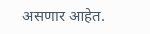असणार आहेत.